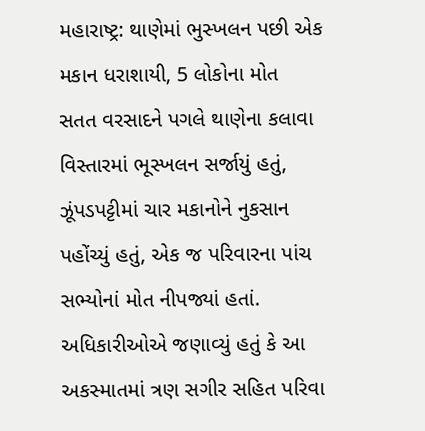મહારાષ્ટ્ર: થાણેમાં ભુસ્ખલન પછી એક મકાન ધરાશાયી, 5 લોકોના મોત
સતત વરસાદને પગલે થાણેના કલાવા વિસ્તારમાં ભૂસ્ખલન સર્જાયું હતું, ઝૂંપડપટ્ટીમાં ચાર મકાનોને નુકસાન પહોંચ્યું હતું, એક જ પરિવારના પાંચ સભ્યોનાં મોત નીપજ્યાં હતાં. અધિકારીઓએ જણાવ્યું હતું કે આ અકસ્માતમાં ત્રણ સગીર સહિત પરિવા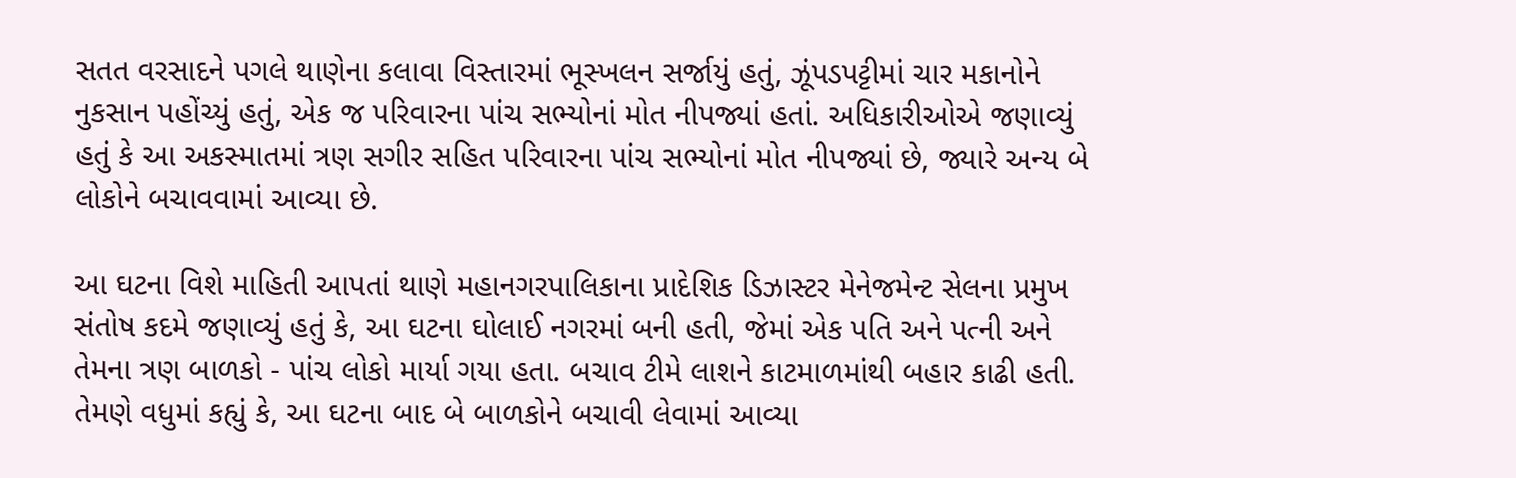સતત વરસાદને પગલે થાણેના કલાવા વિસ્તારમાં ભૂસ્ખલન સર્જાયું હતું, ઝૂંપડપટ્ટીમાં ચાર મકાનોને નુકસાન પહોંચ્યું હતું, એક જ પરિવારના પાંચ સભ્યોનાં મોત નીપજ્યાં હતાં. અધિકારીઓએ જણાવ્યું હતું કે આ અકસ્માતમાં ત્રણ સગીર સહિત પરિવારના પાંચ સભ્યોનાં મોત નીપજ્યાં છે, જ્યારે અન્ય બે લોકોને બચાવવામાં આવ્યા છે.

આ ઘટના વિશે માહિતી આપતાં થાણે મહાનગરપાલિકાના પ્રાદેશિક ડિઝાસ્ટર મેનેજમેન્ટ સેલના પ્રમુખ સંતોષ કદમે જણાવ્યું હતું કે, આ ઘટના ઘોલાઈ નગરમાં બની હતી, જેમાં એક પતિ અને પત્ની અને તેમના ત્રણ બાળકો - પાંચ લોકો માર્યા ગયા હતા. બચાવ ટીમે લાશને કાટમાળમાંથી બહાર કાઢી હતી.
તેમણે વધુમાં કહ્યું કે, આ ઘટના બાદ બે બાળકોને બચાવી લેવામાં આવ્યા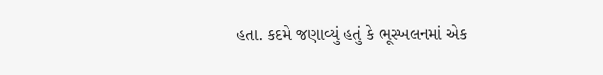હતા. કદમે જણાવ્યું હતું કે ભૂસ્ખલનમાં એક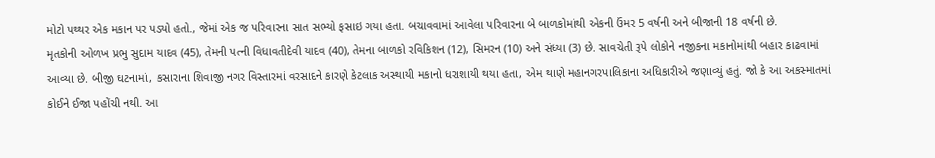મોટો પથ્થર એક મકાન પર પડ્યો હતો., જેમાં એક જ પરિવારના સાત સભ્યો ફસાઇ ગયા હતા. બચાવવામાં આવેલા પરિવારના બે બાળકોમાંથી એકની ઉંમર 5 વર્ષની અને બીજાની 18 વર્ષની છે.
મૃતકોની ઓળખ પ્રભુ સુદામ યાદવ (45), તેમની પત્ની વિધાવતીદેવી યાદવ (40), તેમના બાળકો રવિકિશન (12), સિમરન (10) અને સંધ્યા (3) છે. સાવચેતી રૂપે લોકોને નજીકના મકાનોમાંથી બહાર કાઢવામાં આવ્યા છે. બીજી ઘટનામાં, કસારાના શિવાજી નગર વિસ્તારમાં વરસાદને કારણે કેટલાક અસ્થાયી મકાનો ધરાશાયી થયા હતા, એમ થાણે મહાનગરપાલિકાના અધિકારીએ જણાવ્યું હતું. જો કે આ અકસ્માતમાં કોઈને ઈજા પહોંચી નથી. આ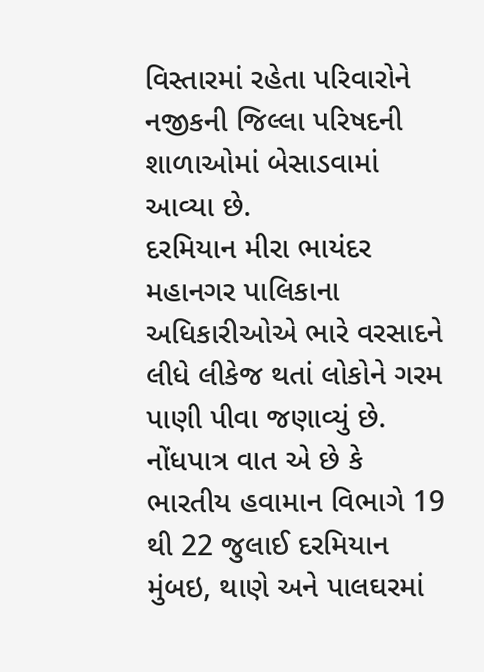વિસ્તારમાં રહેતા પરિવારોને નજીકની જિલ્લા પરિષદની શાળાઓમાં બેસાડવામાં આવ્યા છે.
દરમિયાન મીરા ભાયંદર મહાનગર પાલિકાના અધિકારીઓએ ભારે વરસાદને લીધે લીકેજ થતાં લોકોને ગરમ પાણી પીવા જણાવ્યું છે. નોંધપાત્ર વાત એ છે કે ભારતીય હવામાન વિભાગે 19 થી 22 જુલાઈ દરમિયાન મુંબઇ, થાણે અને પાલઘરમાં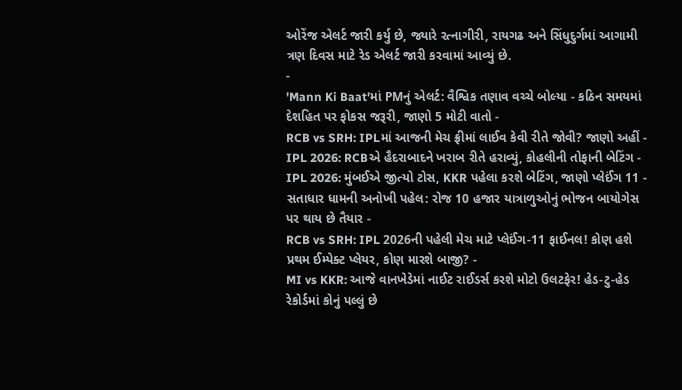ઓરેંજ એલર્ટ જારી કર્યુ છે, જ્યારે રત્નાગીરી, રાયગઢ અને સિંધુદુર્ગમાં આગામી ત્રણ દિવસ માટે રેડ એલર્ટ જારી કરવામાં આવ્યું છે.
-
'Mann Ki Baat'માં PMનું એલર્ટ: વૈશ્વિક તણાવ વચ્ચે બોલ્યા - કઠિન સમયમાં દેશહિત પર ફોકસ જરૂરી, જાણો 5 મોટી વાતો -
RCB vs SRH: IPLમાં આજની મેચ ફ્રીમાં લાઈવ કેવી રીતે જોવી? જાણો અહીં -
IPL 2026: RCBએ હૈદરાબાદને ખરાબ રીતે હરાવ્યું, કોહલીની તોફાની બેટિંગ -
IPL 2026: મુંબઈએ જીત્યો ટોસ, KKR પહેલા કરશે બેટિંગ, જાણો પ્લેઈંગ 11 -
સતાધાર ધામની અનોખી પહેલ: રોજ 10 હજાર યાત્રાળુઓનું ભોજન બાયોગેસ પર થાય છે તૈયાર -
RCB vs SRH: IPL 2026ની પહેલી મેચ માટે પ્લેઈંગ-11 ફાઈનલ! કોણ હશે પ્રથમ ઈમ્પેક્ટ પ્લેયર, કોણ મારશે બાજી? -
MI vs KKR: આજે વાનખેડેમાં નાઈટ રાઈડર્સ કરશે મોટો ઉલટફેર! હેડ-ટુ-હેડ રેકોર્ડમાં કોનું પલ્લું છે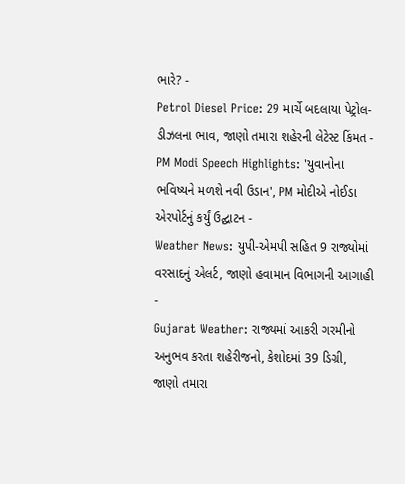ભારે? -
Petrol Diesel Price: 29 માર્ચે બદલાયા પેટ્રોલ-ડીઝલના ભાવ, જાણો તમારા શહેરની લેટેસ્ટ કિંમત -
PM Modi Speech Highlights: 'યુવાનોના ભવિષ્યને મળશે નવી ઉડાન', PM મોદીએ નોઈડા એરપોર્ટનું કર્યું ઉદ્ઘાટન -
Weather News: યુપી-એમપી સહિત 9 રાજ્યોમાં વરસાદનું એલર્ટ, જાણો હવામાન વિભાગની આગાહી -
Gujarat Weather: રાજ્યમાં આકરી ગરમીનો અનુભવ કરતા શહેરીજનો, કેશોદમાં 39 ડિગ્રી, જાણો તમારા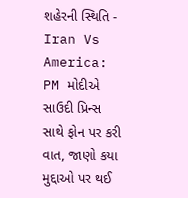શહેરની સ્થિતિ -
Iran Vs America: PM મોદીએ સાઉદી પ્રિન્સ સાથે ફોન પર કરી વાત, જાણો કયા મુદ્દાઓ પર થઈ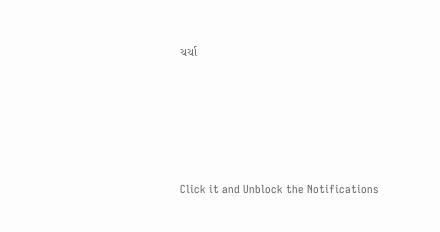ચર્ચા






Click it and Unblock the Notifications